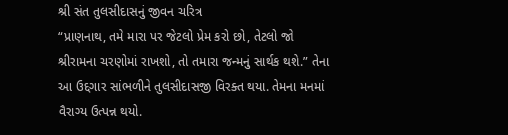શ્રી સંત તુલસીદાસનું જીવન ચરિત્ર
“પ્રાણનાથ, તમે મારા પર જેટલો પ્રેમ કરો છો, તેટલો જો શ્રીરામના ચરણોમાં રાખશો, તો તમારા જન્મનું સાર્થક થશે.” તેના આ ઉદ્દગાર સાંભળીને તુલસીદાસજી વિરક્ત થયા. તેમના મનમાં વૈરાગ્ય ઉત્પન્ન થયો.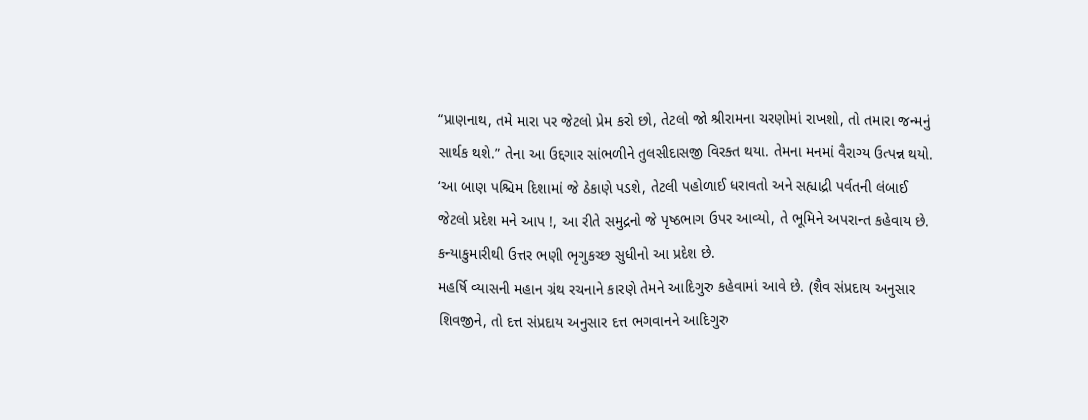“પ્રાણનાથ, તમે મારા પર જેટલો પ્રેમ કરો છો, તેટલો જો શ્રીરામના ચરણોમાં રાખશો, તો તમારા જન્મનું સાર્થક થશે.” તેના આ ઉદ્દગાર સાંભળીને તુલસીદાસજી વિરક્ત થયા. તેમના મનમાં વૈરાગ્ય ઉત્પન્ન થયો.
‘આ બાણ પશ્ચિમ દિશામાં જે ઠેકાણે પડશે, તેટલી પહોળાઈ ધરાવતો અને સહ્યાદ્રી પર્વતની લંબાઈ જેટલો પ્રદેશ મને આપ !, આ રીતે સમુદ્રનો જે પૃષ્ઠભાગ ઉપર આવ્યો, તે ભૂમિને અપરાન્ત કહેવાય છે. કન્યાકુમારીથી ઉત્તર ભણી ભૃગુકચ્છ સુધીનો આ પ્રદેશ છે.
મહર્ષિ વ્યાસની મહાન ગ્રંથ રચનાને કારણે તેમને આદિગુરુ કહેવામાં આવે છે. (શૈવ સંપ્રદાય અનુસાર શિવજીને, તો દત્ત સંપ્રદાય અનુસાર દત્ત ભગવાનને આદિગુરુ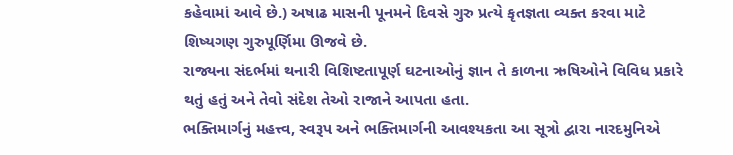કહેવામાં આવે છે.) અષાઢ માસની પૂનમને દિવસે ગુરુ પ્રત્યે કૃતજ્ઞતા વ્યક્ત કરવા માટે શિષ્યગણ ગુરુપૂર્ણિમા ઊજવે છે.
રાજ્યના સંદર્ભમાં થનારી વિશિષ્ટતાપૂર્ણ ઘટનાઓનું જ્ઞાન તે કાળના ઋષિઓને વિવિધ પ્રકારે થતું હતું અને તેવો સંદેશ તેઓ રાજાને આપતા હતા.
ભક્તિમાર્ગનું મહત્ત્વ, સ્વરૂપ અને ભક્તિમાર્ગની આવશ્યકતા આ સૂત્રો દ્વારા નારદમુનિએ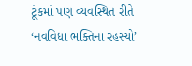ટૂંકમાં પણ વ્યવસ્થિત રીતે ‘નવવિધા ભક્તિના રહસ્યો’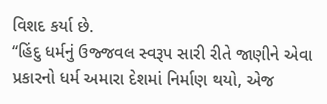વિશદ કર્યા છે.
‘‘હિંદુ ધર્મનું ઉજ્જવલ સ્વરૂપ સારી રીતે જાણીને એવા પ્રકારનો ધર્મ અમારા દેશમાં નિર્માણ થયો, એજ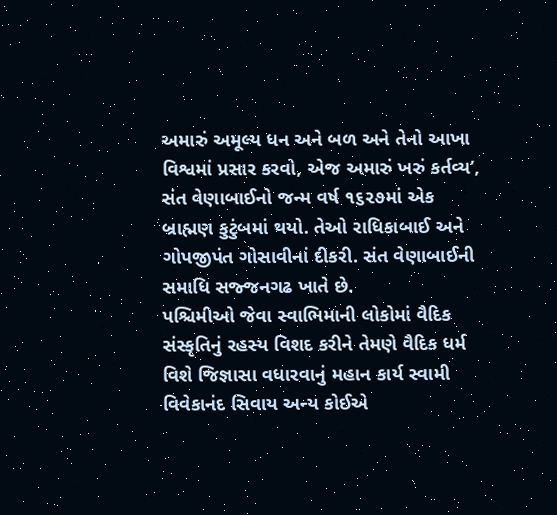અમારું અમૂલ્ય ધન અને બળ અને તેનો આખા વિશ્વમાં પ્રસાર કરવો, એજ અમારું ખરું કર્તવ્ય’,
સંત વેણાબાઈનો જન્મ વર્ષ ૧૬૨૭માં એક બ્રાહ્મણ કુટુંબમાં થયો. તેઓ રાધિકાબાઈ અને ગોપજીપંત ગોસાવીનાં દીકરી. સંત વેણાબાઈની સમાધિ સજ્જનગઢ ખાતે છે.
પશ્ચિમીઓ જેવા સ્વાભિમાની લોકોમાં વૈદિક સંસ્કૃતિનું રહસ્ય વિશદ કરીને તેમણે વૈદિક ધર્મ વિશે જિજ્ઞાસા વધારવાનું મહાન કાર્ય સ્વામી વિવેકાનંદ સિવાય અન્ય કોઈએ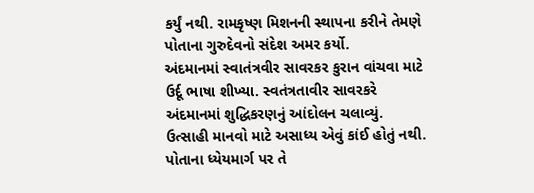કર્યું નથી. રામકૃષ્ણ મિશનની સ્થાપના કરીને તેમણે પોતાના ગુરુદેવનો સંદેશ અમર કર્યો.
અંદમાનમાં સ્વાતંત્રવીર સાવરકર કુરાન વાંચવા માટે ઉર્દૂ ભાષા શીખ્યા. સ્વતંત્રતાવીર સાવરકરે અંદમાનમાં શુદ્ધિકરણનું આંદોલન ચલાવ્યું.
ઉત્સાહી માનવો માટે અસાધ્ય એવું કાંઈ હોતું નથી. પોતાના ધ્યેયમાર્ગ પર તે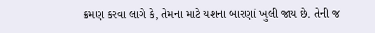ક્રમણ કરવા લાગે કે, તેમના માટે યશના બારણાં ખુલી જાય છે. તેની જ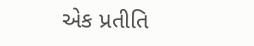એક પ્રતીતિ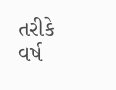તરીકે વર્ષ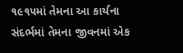૧૯૧૫માં તેમના આ કાર્યના સંદર્ભમાં તેમના જીવનમાં એક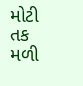મોટી તક મળી